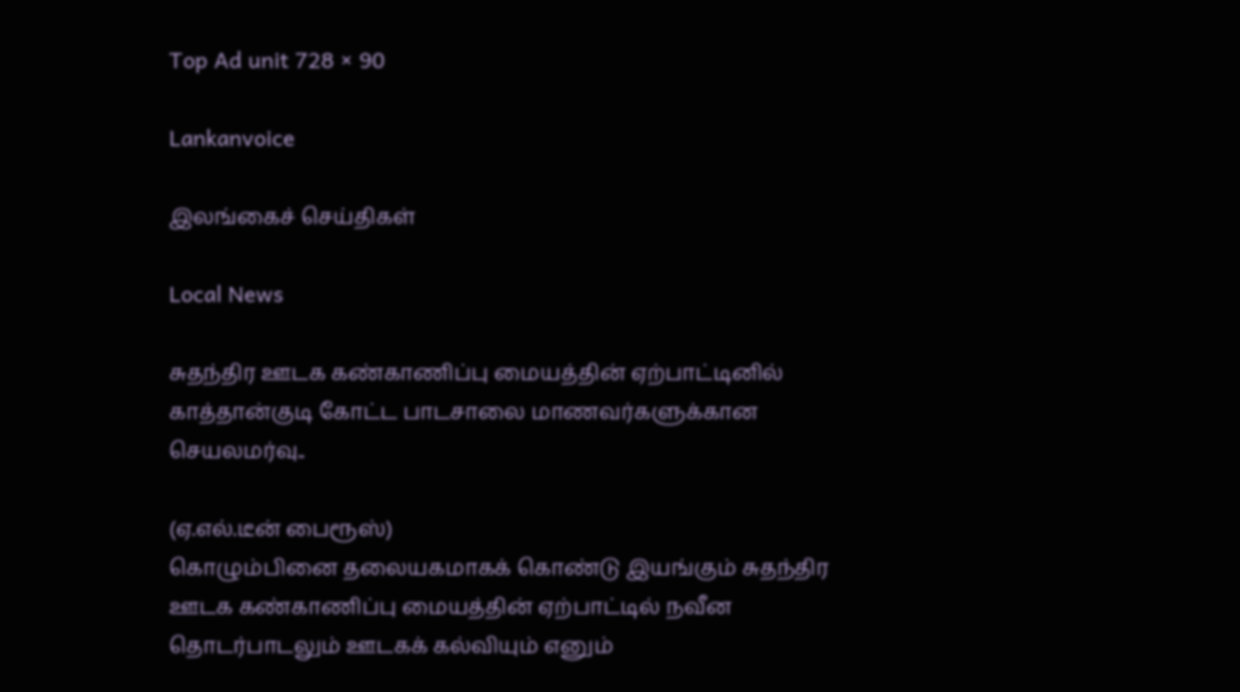Top Ad unit 728 × 90

Lankanvoice

இலங்கைச் செய்திகள்

Local News

சுதந்திர ஊடக கண்காணிப்பு மையத்தின் ஏற்பாட்டினில் காத்தான்குடி கோட்ட பாடசாலை மாணவர்களுக்கான செயலமர்வு..

(ஏ.எல்.டீன் பைரூஸ்)
கொழும்பினை தலையகமாகக் கொண்டு இயங்கும் சுதந்திர ஊடக கண்காணிப்பு மையத்தின் ஏற்பாட்டில் நவீன தொடர்பாடலும் ஊடகக் கல்வியும் எனும்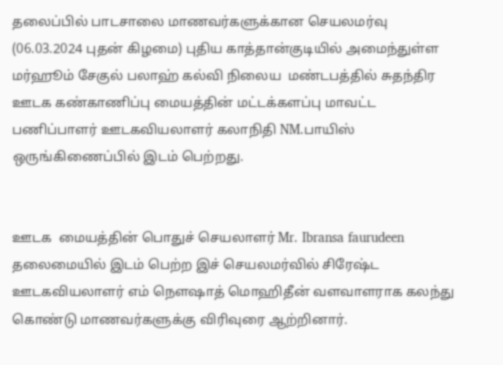தலைப்பில் பாடசாலை மாணவர்களுக்கான செயலமர்வு  (06.03.2024 புதன் கிழமை) புதிய காத்தான்குடியில் அமைந்துள்ள மர்ஹூம் சேகுல் பலாஹ் கல்வி நிலைய  மண்டபத்தில் சுதந்திர ஊடக கண்காணிப்பு மையத்தின் மட்டக்களப்பு மாவட்ட பணிப்பாளர் ஊடகவியலாளர் கலாநிதி NM.பாயிஸ் ஒருங்கிணைப்பில் இடம் பெற்றது.


ஊடக  மையத்தின் பொதுச் செயலாளர் Mr. Ibransa faurudeen தலைமையில் இடம் பெற்ற இச் செயலமர்வில் சிரேஷ்ட ஊடகவியலாளர் எம் நெளஷாத் மொஹிதீன் வளவாளராக கலந்து கொண்டு மாணவர்களுக்கு விரிவுரை ஆற்றினார்.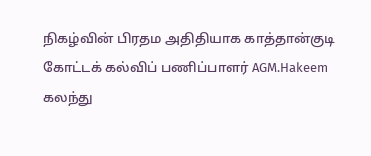நிகழ்வின் பிரதம அதிதியாக காத்தான்குடி கோட்டக் கல்விப் பணிப்பாளர் AGM.Hakeem கலந்து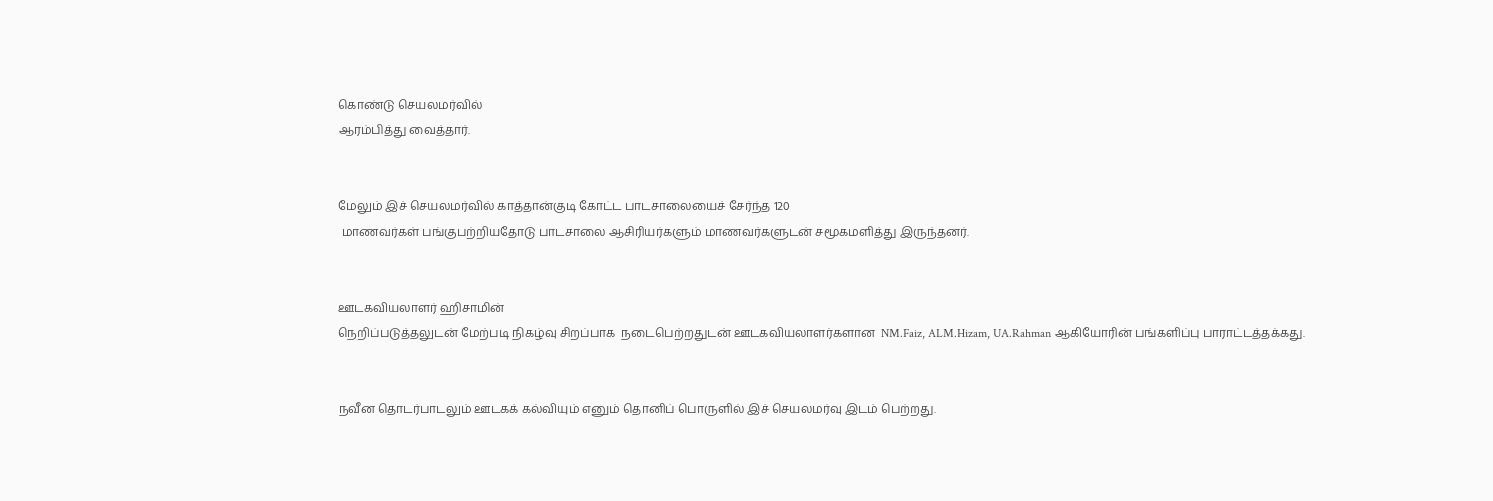கொண்டு செயலமர்வில்
ஆரம்பித்து வைத்தார்.


மேலும் இச் செயலமர்வில் காத்தான்குடி கோட்ட பாடசாலையைச் சேர்ந்த 120
 மாணவர்கள் பங்குபற்றியதோடு பாடசாலை ஆசிரியர்களும் மாணவர்களுடன் சமூகமளித்து இருந்தனர்.


ஊடகவியலாளர் ஹிசாமின்
நெறிப்படுத்தலுடன் மேற்படி நிகழ்வு சிறப்பாக  நடைபெற்றதுடன் ஊடகவியலாளர்களான  NM.Faiz, ALM.Hizam, UA.Rahman ஆகியோரின் பங்களிப்பு பாராட்டத்தக்கது.


நவீன தொடர்பாடலும் ஊடகக் கல்வியும் எனும் தொனிப் பொருளில் இச் செயலமர்வு இடம் பெற்றது.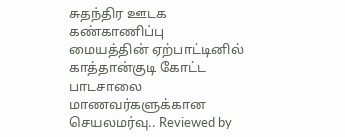சுதந்திர ஊடக கண்காணிப்பு மையத்தின் ஏற்பாட்டினில் காத்தான்குடி கோட்ட பாடசாலை மாணவர்களுக்கான செயலமர்வு.. Reviewed by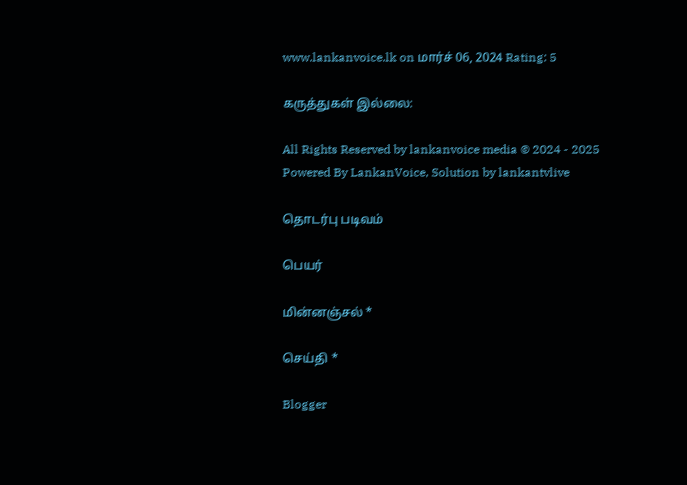www.lankanvoice.lk on மார்ச் 06, 2024 Rating: 5

கருத்துகள் இல்லை:

All Rights Reserved by lankanvoice media © 2024 - 2025
Powered By LankanVoice, Solution by lankantvlive

தொடர்பு படிவம்

பெயர்

மின்னஞ்சல் *

செய்தி *

Blogger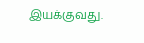இயக்குவது.